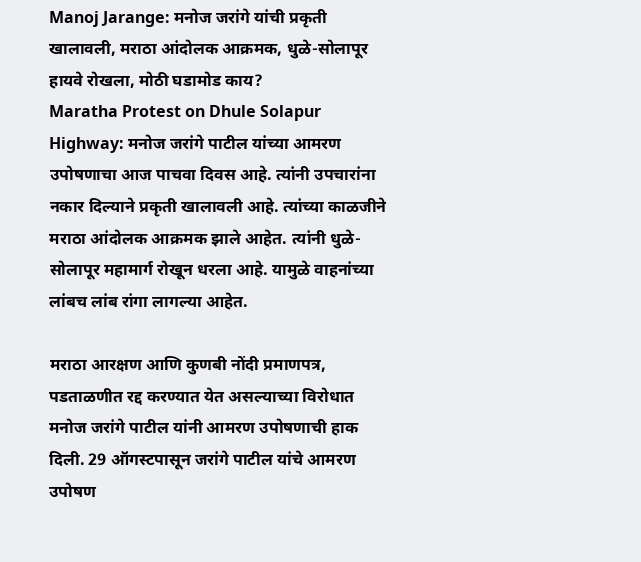Manoj Jarange: मनोज जरांगे यांची प्रकृती खालावली, मराठा आंदोलक आक्रमक, धुळे-सोलापूर हायवे रोखला, मोठी घडामोड काय?
Maratha Protest on Dhule Solapur Highway: मनोज जरांगे पाटील यांच्या आमरण उपोषणाचा आज पाचवा दिवस आहे. त्यांनी उपचारांना नकार दिल्याने प्रकृती खालावली आहे. त्यांच्या काळजीने मराठा आंदोलक आक्रमक झाले आहेत. त्यांनी धुळे-सोलापूर महामार्ग रोखून धरला आहे. यामुळे वाहनांच्या लांबच लांब रांगा लागल्या आहेत.

मराठा आरक्षण आणि कुणबी नोंदी प्रमाणपत्र, पडताळणीत रद्द करण्यात येत असल्याच्या विरोधात मनोज जरांगे पाटील यांनी आमरण उपोषणाची हाक दिली. 29 ऑगस्टपासून जरांगे पाटील यांचे आमरण उपोषण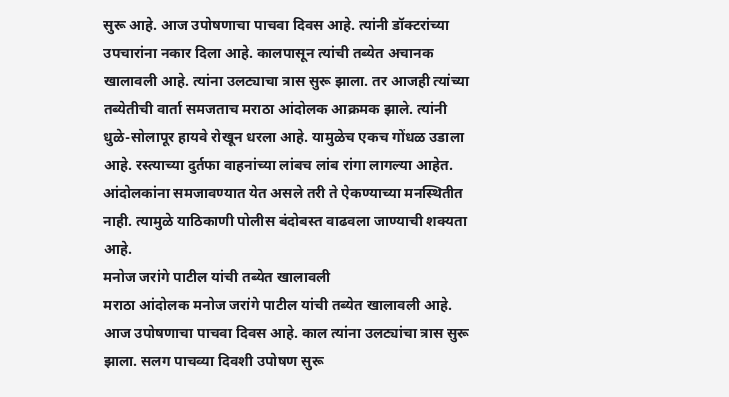सुरू आहे. आज उपोषणाचा पाचवा दिवस आहे. त्यांनी डॉक्टरांच्या उपचारांना नकार दिला आहे. कालपासून त्यांची तब्येत अचानक खालावली आहे. त्यांना उलट्याचा त्रास सुरू झाला. तर आजही त्यांच्या तब्येतीची वार्ता समजताच मराठा आंदोलक आक्रमक झाले. त्यांनी धुळे-सोलापूर हायवे रोखून धरला आहे. यामुळेच एकच गोंधळ उडाला आहे. रस्त्याच्या दुर्तफा वाहनांच्या लांबच लांब रांगा लागल्या आहेत. आंदोलकांना समजावण्यात येत असले तरी ते ऐकण्याच्या मनस्थितीत नाही. त्यामुळे याठिकाणी पोलीस बंदोबस्त वाढवला जाण्याची शक्यता आहे.
मनोज जरांगे पाटील यांची तब्येत खालावली
मराठा आंदोलक मनोज जरांगे पाटील यांची तब्येत खालावली आहे. आज उपोषणाचा पाचवा दिवस आहे. काल त्यांना उलट्यांचा त्रास सुरू झाला. सलग पाचव्या दिवशी उपोषण सुरू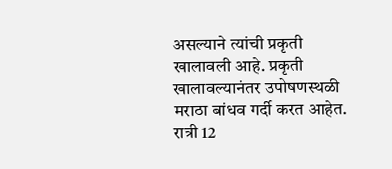असल्याने त्यांची प्रकृती खालावली आहे. प्रकृती खालावल्यानंतर उपोषणस्थळी मराठा बांधव गर्दी करत आहेत. रात्री 12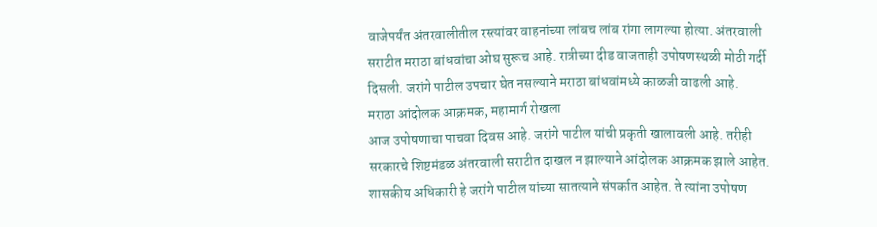वाजेपर्यंत अंतरवालीतील रस्त्यांवर वाहनांच्या लांबच लांब रांगा लागल्या होत्या. अंतरवाली सराटीत मराठा बांधवांचा ओघ सुरूच आहे. रात्रीच्या दीड वाजताही उपोषणस्थळी मोठी गर्दी दिसली. जरांगे पाटील उपचार घेत नसल्याने मराठा बांधवांमध्ये काळजी वाढली आहे.
मराठा आंदोलक आक्रमक, महामार्ग रोखला
आज उपोषणाचा पाचवा दिवस आहे. जरांगे पाटील यांची प्रकृती खालावली आहे. तरीही सरकारचे शिष्टमंडळ अंतरवाली सराटीत दाखल न झाल्याने आंदोलक आक्रमक झाले आहेत. शासकीय अधिकारी हे जरांगे पाटील यांच्या सातत्याने संपर्कात आहेत. ते त्यांना उपोषण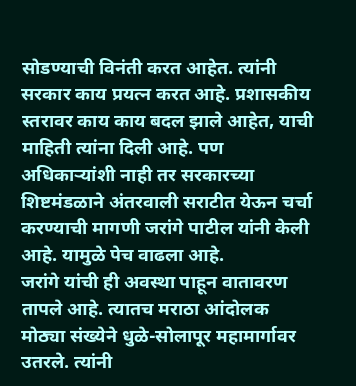सोडण्याची विनंती करत आहेत. त्यांनी सरकार काय प्रयत्न करत आहे. प्रशासकीय स्तरावर काय काय बदल झाले आहेत, याची माहिती त्यांना दिली आहे. पण अधिकाऱ्यांशी नाही तर सरकारच्या शिष्टमंडळाने अंतरवाली सराटीत येऊन चर्चा करण्याची मागणी जरांगे पाटील यांनी केली आहे. यामुळे पेच वाढला आहे.
जरांगे यांची ही अवस्था पाहून वातावरण तापले आहे. त्यातच मराठा आंदोलक मोठ्या संख्येने धुळे-सोलापूर महामार्गावर उतरले. त्यांनी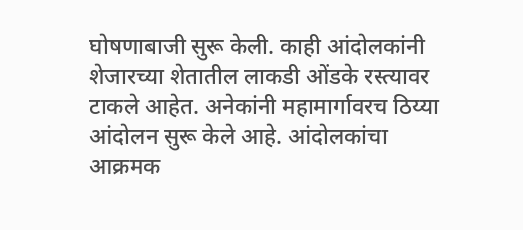घोषणाबाजी सुरू केली. काही आंदोलकांनी शेजारच्या शेतातील लाकडी ओंडके रस्त्यावर टाकले आहेत. अनेकांनी महामार्गावरच ठिय्या आंदोलन सुरू केले आहे. आंदोलकांचा आक्रमक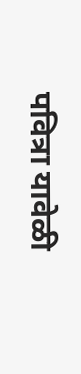पवित्रा यावेळी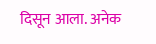दिसून आला. अनेक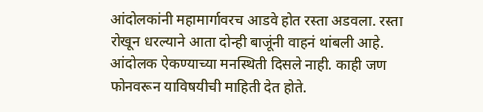आंदोलकांनी महामार्गावरच आडवे होत रस्ता अडवला. रस्ता रोखून धरल्याने आता दोन्ही बाजूंनी वाहनं थांबली आहे. आंदोलक ऐकण्याच्या मनस्थिती दिसले नाही. काही जण फोनवरून याविषयीची माहिती देत होते.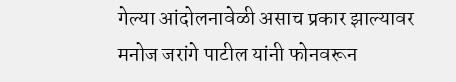गेल्या आंदोलनावेळी असाच प्रकार झाल्यावर मनोज जरांगे पाटील यांनी फोनवरून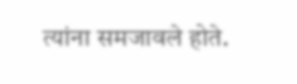त्यांना समजावले होते.